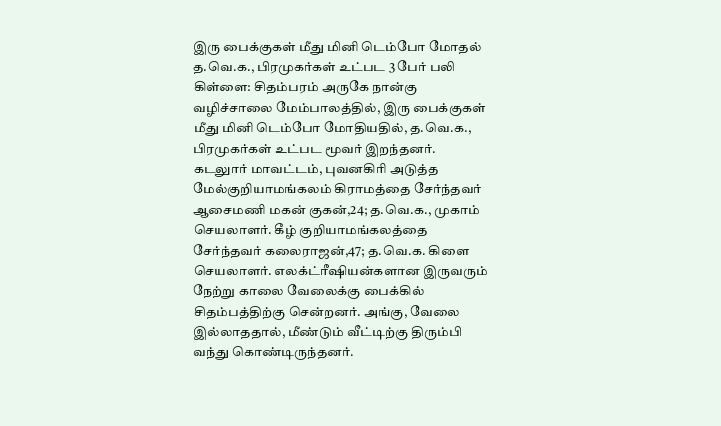இரு பைக்குகள் மீது மினி டெம்போ மோதல் த.வெ.க., பிரமுகர்கள் உட்பட 3 பேர் பலி
கிள்ளை: சிதம்பரம் அருகே நான்கு வழிச்சாலை மேம்பாலத்தில், இரு பைக்குகள் மீது மினி டெம்போ மோதியதில், த.வெ.க., பிரமுகர்கள் உட்பட மூவர் இறந்தனர்.
கடலுார் மாவட்டம், புவனகிரி அடுத்த மேல்குறியாமங்கலம் கிராமத்தை சேர்ந்தவர் ஆசைமணி மகன் குகன்,24; த.வெ.க., முகாம் செயலாளர். கீழ் குறியாமங்கலத்தை சேர்ந்தவர் கலைராஜன்,47; த.வெ.க. கிளை செயலாளர். எலக்ட்ரீஷியன்களான இருவரும் நேற்று காலை வேலைக்கு பைக்கில் சிதம்பத்திற்கு சென்றனர். அங்கு, வேலை இல்லாததால், மீண்டும் வீட்டிற்கு திரும்பி வந்து கொண்டிருந்தனர்.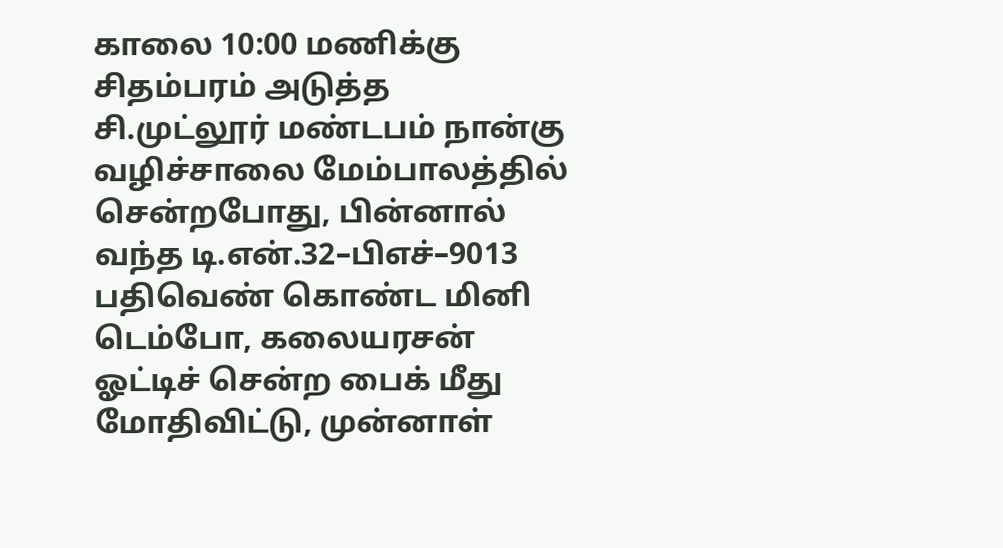காலை 10:00 மணிக்கு சிதம்பரம் அடுத்த சி.முட்லூர் மண்டபம் நான்கு வழிச்சாலை மேம்பாலத்தில் சென்றபோது, பின்னால் வந்த டி.என்.32–பிஎச்–9013 பதிவெண் கொண்ட மினி டெம்போ, கலையரசன் ஓட்டிச் சென்ற பைக் மீது மோதிவிட்டு, முன்னாள்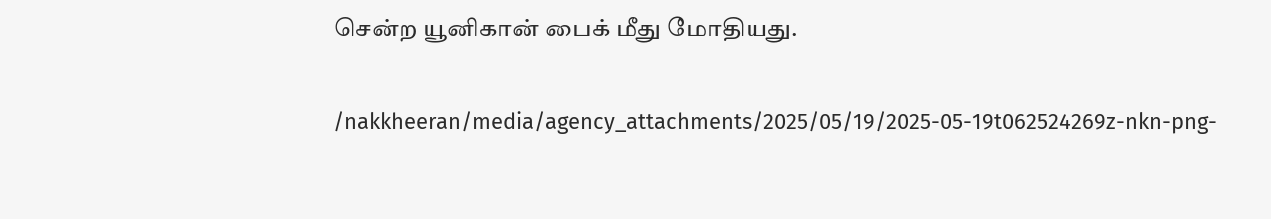சென்ற யூனிகான் பைக் மீது மோதியது.

/nakkheeran/media/agency_attachments/2025/05/19/2025-05-19t062524269z-nkn-png-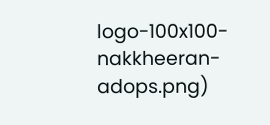logo-100x100-nakkheeran-adops.png)